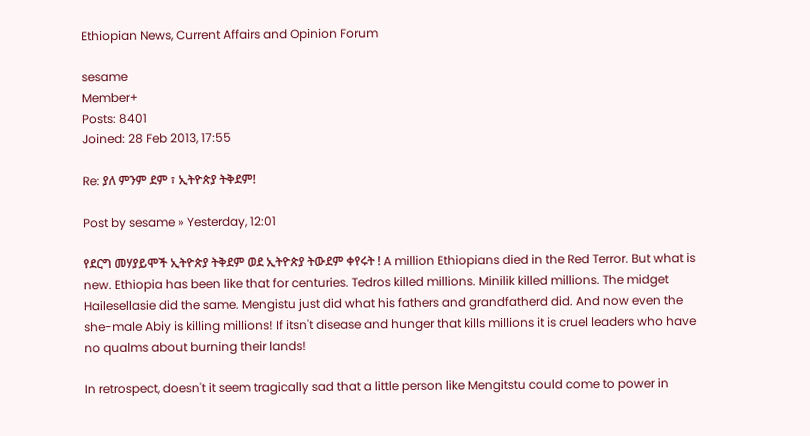Ethiopian News, Current Affairs and Opinion Forum

sesame
Member+
Posts: 8401
Joined: 28 Feb 2013, 17:55

Re: ያለ ምንም ደም ፣ ኢትዮጵያ ትቅደም!

Post by sesame » Yesterday, 12:01

የደርግ መሃያይሞች ኢትዮጵያ ትቅደም ወደ ኢትዮጵያ ትውደም ቀየሩት ! A million Ethiopians died in the Red Terror. But what is new. Ethiopia has been like that for centuries. Tedros killed millions. Minilik killed millions. The midget Hailesellasie did the same. Mengistu just did what his fathers and grandfatherd did. And now even the she-male Abiy is killing millions! If itsn't disease and hunger that kills millions it is cruel leaders who have no qualms about burning their lands!

In retrospect, doesn't it seem tragically sad that a little person like Mengitstu could come to power in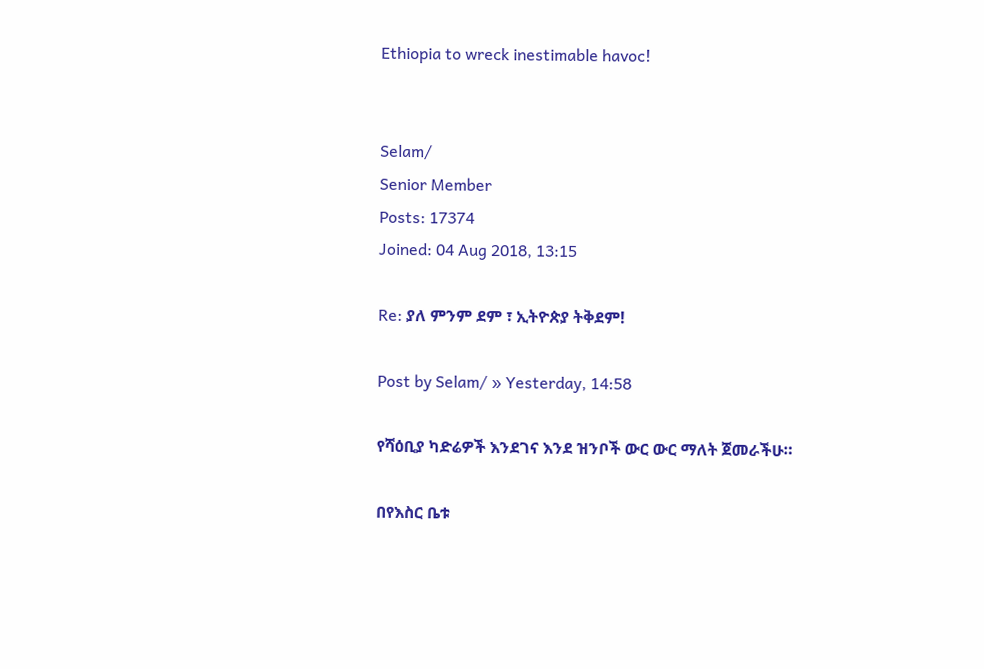Ethiopia to wreck inestimable havoc!


Selam/
Senior Member
Posts: 17374
Joined: 04 Aug 2018, 13:15

Re: ያለ ምንም ደም ፣ ኢትዮጵያ ትቅደም!

Post by Selam/ » Yesterday, 14:58

የሻዕቢያ ካድሬዎች እንደገና እንደ ዝንቦች ውር ውር ማለት ጀመራችሁ።

በየእስር ቤቱ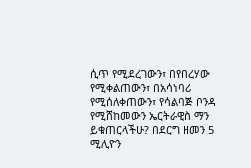ሲጥ የሚደረገውን፣ በየበረሃው የሚቀልጠውን፣ በአሳነባሪ የሚሰለቀጠውን፣ የሳልባጅ ቦንዳ የሚሸከመውን ኤርትራዊስ ማን ይቁጠርላችሁ? በደርግ ዘመን 5 ሚሊዮን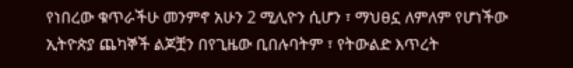የነበረው ቁጥራችሁ መንምኖ አሁን 2 ሚሊዮን ሲሆን ፣ ማህፀኗ ለምለም የሆነችው ኢትዮጵያ ጨካኞች ልጆቿን በየጊዜው ቢበሉባትም ፣ የትውልድ እጥረት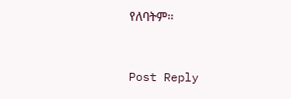የለባትም።


Post Reply